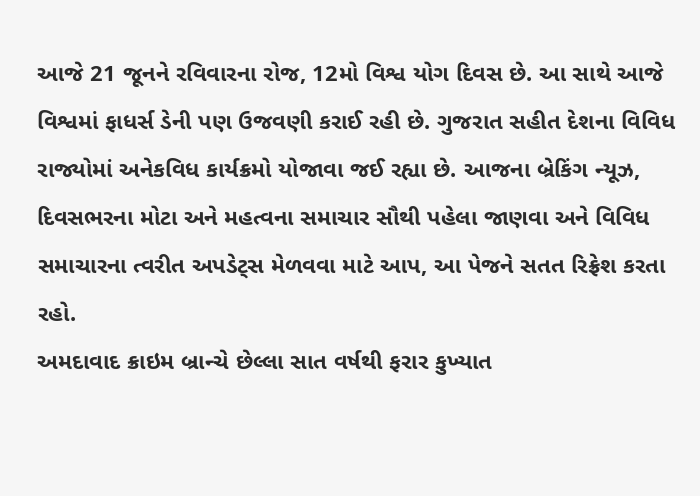આજે 21 જૂનને રવિવારના રોજ, 12મો વિશ્વ યોગ દિવસ છે. આ સાથે આજે વિશ્વમાં ફાધર્સ ડેની પણ ઉજવણી કરાઈ રહી છે. ગુજરાત સહીત દેશના વિવિધ રાજ્યોમાં અનેકવિધ કાર્યક્રમો યોજાવા જઈ રહ્યા છે. આજના બ્રેકિંગ ન્યૂઝ, દિવસભરના મોટા અને મહત્વના સમાચાર સૌથી પહેલા જાણવા અને વિવિધ સમાચારના ત્વરીત અપડેટ્સ મેળવવા માટે આપ, આ પેજને સતત રિફ્રેશ કરતા રહો.
અમદાવાદ ક્રાઇમ બ્રાન્ચે છેલ્લા સાત વર્ષથી ફરાર કુખ્યાત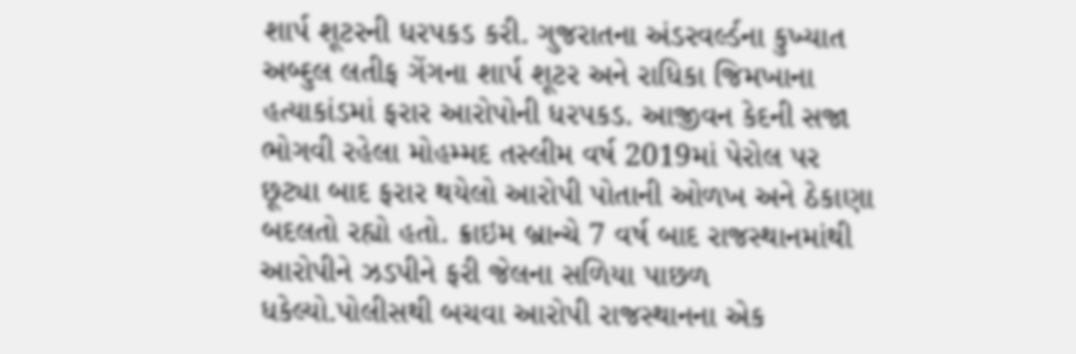શાર્પ શૂટરની ધરપકડ કરી. ગુજરાતના અંડરવર્લ્ડના કુખ્યાત અબ્દુલ લતીફ ગેંગના શાર્પ શૂટર અને રાધિકા જિમખાના હત્યાકાંડમાં ફરાર આરોપોની ધરપકડ. આજીવન કેદની સજા ભોગવી રહેલા મોહમ્મદ તસ્લીમ વર્ષ 2019માં પેરોલ પર છૂટ્યા બાદ ફરાર થયેલો આરોપી પોતાની ઓળખ અને ઠેકાણા બદલતો રહ્યો હતો. ક્રાઇમ બ્રાન્ચે 7 વર્ષ બાદ રાજસ્થાનમાંથી આરોપીને ઝડપીને ફરી જેલના સળિયા પાછળ ધકેલ્યો.પોલીસથી બચવા આરોપી રાજસ્થાનના એક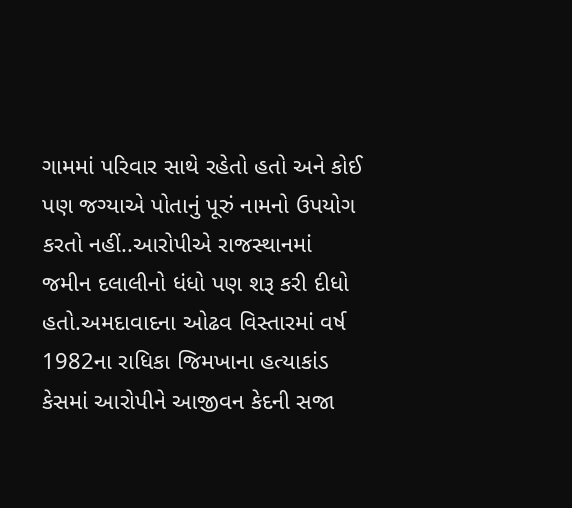ગામમાં પરિવાર સાથે રહેતો હતો અને કોઈ પણ જગ્યાએ પોતાનું પૂરું નામનો ઉપયોગ કરતો નહીં..આરોપીએ રાજસ્થાનમાં જમીન દલાલીનો ધંધો પણ શરૂ કરી દીધો હતો.અમદાવાદના ઓઢવ વિસ્તારમાં વર્ષ 1982ના રાધિકા જિમખાના હત્યાકાંડ કેસમાં આરોપીને આજીવન કેદની સજા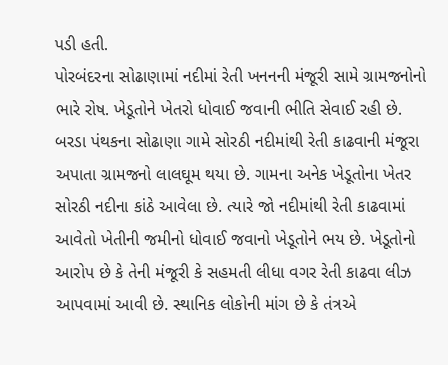પડી હતી.
પોરબંદરના સોઢાણામાં નદીમાં રેતી ખનનની મંજૂરી સામે ગ્રામજનોનો ભારે રોષ. ખેડૂતોને ખેતરો ધોવાઈ જવાની ભીતિ સેવાઈ રહી છે. બરડા પંથકના સોઢાણા ગામે સોરઠી નદીમાંથી રેતી કાઢવાની મંજૂરા અપાતા ગ્રામજનો લાલઘૂમ થયા છે. ગામના અનેક ખેડૂતોના ખેતર સોરઠી નદીના કાંઠે આવેલા છે. ત્યારે જો નદીમાંથી રેતી કાઢવામાં આવેતો ખેતીની જમીનો ધોવાઈ જવાનો ખેડૂતોને ભય છે. ખેડૂતોનો આરોપ છે કે તેની મંજૂરી કે સહમતી લીધા વગર રેતી કાઢવા લીઝ આપવામાં આવી છે. સ્થાનિક લોકોની માંગ છે કે તંત્રએ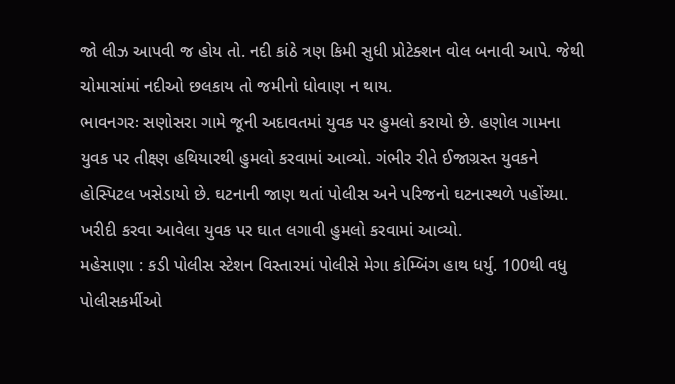જો લીઝ આપવી જ હોય તો. નદી કાંઠે ત્રણ કિમી સુધી પ્રોટેક્શન વોલ બનાવી આપે. જેથી ચોમાસાંમાં નદીઓ છલકાય તો જમીનો ધોવાણ ન થાય.
ભાવનગરઃ સણોસરા ગામે જૂની અદાવતમાં યુવક પર હુમલો કરાયો છે. હણોલ ગામના યુવક પર તીક્ષ્ણ હથિયારથી હુમલો કરવામાં આવ્યો. ગંભીર રીતે ઈજાગ્રસ્ત યુવકને હોસ્પિટલ ખસેડાયો છે. ઘટનાની જાણ થતાં પોલીસ અને પરિજનો ઘટનાસ્થળે પહોંચ્યા. ખરીદી કરવા આવેલા યુવક પર ઘાત લગાવી હુમલો કરવામાં આવ્યો.
મહેસાણા : કડી પોલીસ સ્ટેશન વિસ્તારમાં પોલીસે મેગા કોમ્બિંગ હાથ ધર્યુ. 100થી વધુ પોલીસકર્મીઓ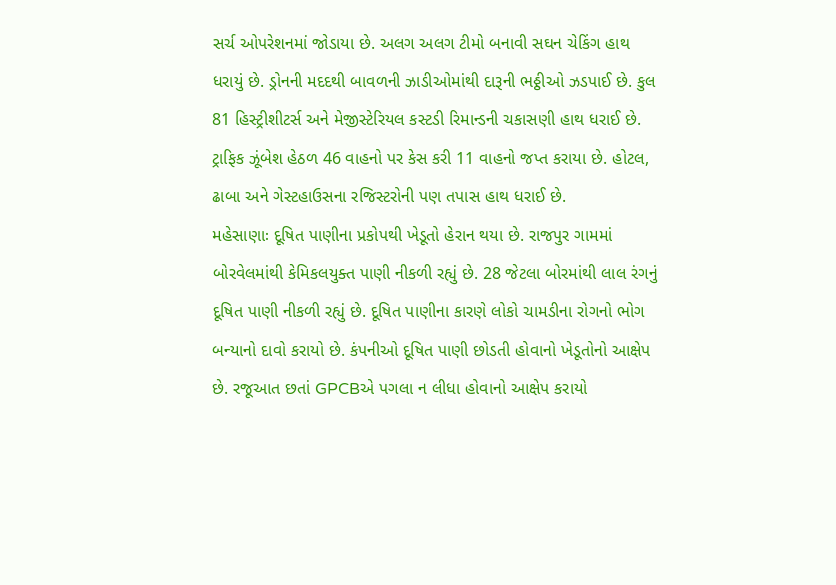સર્ચ ઓપરેશનમાં જોડાયા છે. અલગ અલગ ટીમો બનાવી સઘન ચેકિંગ હાથ ધરાયું છે. ડ્રોનની મદદથી બાવળની ઝાડીઓમાંથી દારૂની ભઠ્ઠીઓ ઝડપાઈ છે. કુલ 81 હિસ્ટ્રીશીટર્સ અને મેજીસ્ટેરિયલ કસ્ટડી રિમાન્ડની ચકાસણી હાથ ધરાઈ છે. ટ્રાફિક ઝૂંબેશ હેઠળ 46 વાહનો પર કેસ કરી 11 વાહનો જપ્ત કરાયા છે. હોટલ, ઢાબા અને ગેસ્ટહાઉસના રજિસ્ટરોની પણ તપાસ હાથ ધરાઈ છે.
મહેસાણાઃ દૂષિત પાણીના પ્રકોપથી ખેડૂતો હેરાન થયા છે. રાજપુર ગામમાં બોરવેલમાંથી કેમિકલયુક્ત પાણી નીકળી રહ્યું છે. 28 જેટલા બોરમાંથી લાલ રંગનું દૂષિત પાણી નીકળી રહ્યું છે. દૂષિત પાણીના કારણે લોકો ચામડીના રોગનો ભોગ બન્યાનો દાવો કરાયો છે. કંપનીઓ દૂષિત પાણી છોડતી હોવાનો ખેડૂતોનો આક્ષેપ છે. રજૂઆત છતાં GPCBએ પગલા ન લીધા હોવાનો આક્ષેપ કરાયો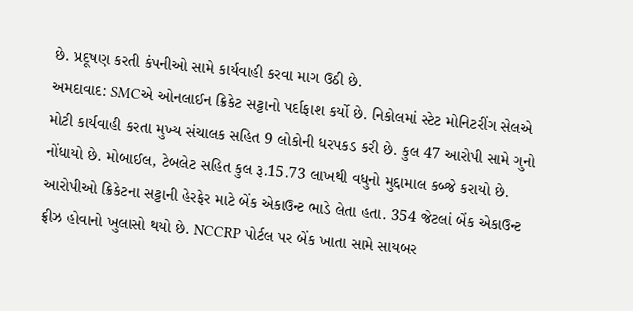છે. પ્રદૂષણ કરતી કંપનીઓ સામે કાર્યવાહી કરવા માગ ઉઠી છે.
અમદાવાદ: SMCએ ઓનલાઈન ક્રિકેટ સટ્ટાનો પર્દાફાશ કર્યો છે. નિકોલમાં સ્ટેટ મોનિટરીંગ સેલએ મોટી કાર્યવાહી કરતા મુખ્ય સંચાલક સહિત 9 લોકોની ધરપકડ કરી છે. કુલ 47 આરોપી સામે ગુનો નોંધાયો છે. મોબાઈલ, ટેબલેટ સહિત કુલ રૂ.15.73 લાખથી વધુનો મુદ્દામાલ કબ્જે કરાયો છે. આરોપીઓ ક્રિકેટના સટ્ટાની હેરફેર માટે બેંક એકાઉન્ટ ભાડે લેતા હતા. 354 જેટલાં બેંક એકાઉન્ટ ફ્રીઝ હોવાનો ખુલાસો થયો છે. NCCRP પોર્ટલ પર બેંક ખાતા સામે સાયબર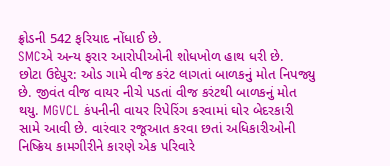ફ્રોડની 542 ફરિયાદ નોંધાઈ છે.
SMCએ અન્ય ફરાર આરોપીઓની શોધખોળ હાથ ધરી છે.
છોટા ઉદેપુર: ઓડ ગામે વીજ કરંટ લાગતાં બાળકનું મોત નિપજ્યુ છે. જીવંત વીજ વાયર નીચે પડતાં વીજ કરંટથી બાળકનું મોત થયુ. MGVCL કંપનીની વાયર રિપેરિંગ કરવામાં ઘોર બેદરકારી સામે આવી છે. વારંવાર રજૂઆત કરવા છતાં અધિકારીઓની નિષ્ક્રિય કામગીરીને કારણે એક પરિવારે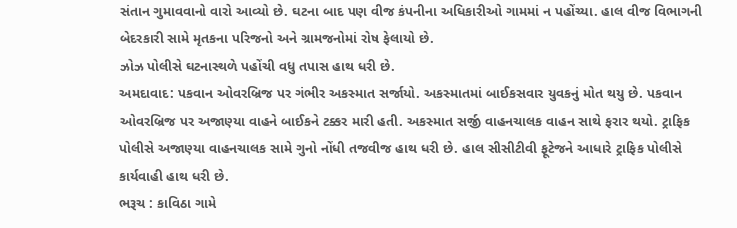સંતાન ગુમાવવાનો વારો આવ્યો છે. ઘટના બાદ પણ વીજ કંપનીના અધિકારીઓ ગામમાં ન પહોંચ્યા. હાલ વીજ વિભાગની બેદરકારી સામે મૃતકના પરિજનો અને ગ્રામજનોમાં રોષ ફેલાયો છે.
ઝોઝ પોલીસે ઘટનાસ્થળે પહોંચી વધુ તપાસ હાથ ધરી છે.
અમદાવાદ: પકવાન ઓવરબ્રિજ પર ગંભીર અકસ્માત સર્જાયો. અકસ્માતમાં બાઈકસવાર યુવકનું મોત થયુ છે. પકવાન ઓવરબ્રિજ પર અજાણ્યા વાહને બાઈકને ટક્કર મારી હતી. અકસ્માત સર્જી વાહનચાલક વાહન સાથે ફરાર થયો. ટ્રાફિક પોલીસે અજાણ્યા વાહનચાલક સામે ગુનો નોંધી તજવીજ હાથ ધરી છે. હાલ સીસીટીવી ફૂટેજને આધારે ટ્રાફિક પોલીસે કાર્યવાહી હાથ ધરી છે.
ભરૂચ : કાવિઠા ગામે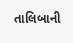તાલિબાની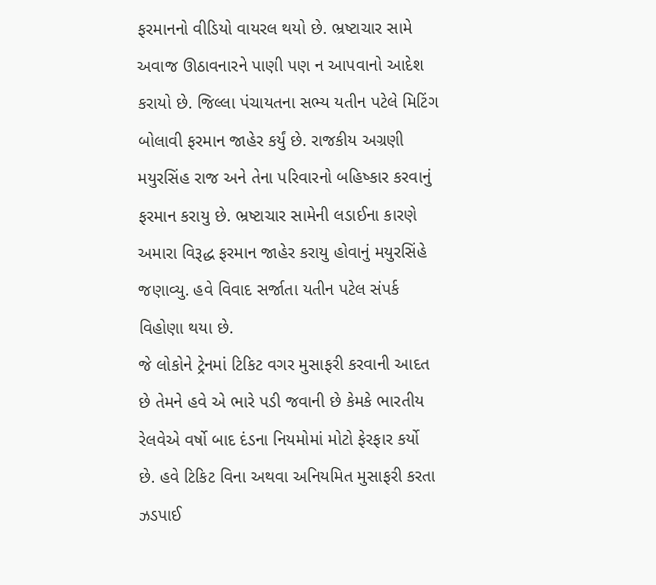ફરમાનનો વીડિયો વાયરલ થયો છે. ભ્રષ્ટાચાર સામે અવાજ ઊઠાવનારને પાણી પણ ન આપવાનો આદેશ કરાયો છે. જિલ્લા પંચાયતના સભ્ય યતીન પટેલે મિટિંગ બોલાવી ફરમાન જાહેર કર્યું છે. રાજકીય અગ્રણી મયુરસિંહ રાજ અને તેના પરિવારનો બહિષ્કાર કરવાનું ફરમાન કરાયુ છે. ભ્રષ્ટાચાર સામેની લડાઈના કારણે અમારા વિરૂદ્ધ ફરમાન જાહેર કરાયુ હોવાનું મયુરસિંહે જણાવ્યુ. હવે વિવાદ સર્જાતા યતીન પટેલ સંપર્ક વિહોણા થયા છે.
જે લોકોને ટ્રેનમાં ટિકિટ વગર મુસાફરી કરવાની આદત છે તેમને હવે એ ભારે પડી જવાની છે કેમકે ભારતીય રેલવેએ વર્ષો બાદ દંડના નિયમોમાં મોટો ફેરફાર કર્યો છે. હવે ટિકિટ વિના અથવા અનિયમિત મુસાફરી કરતા ઝડપાઈ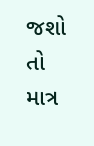જશો તો માત્ર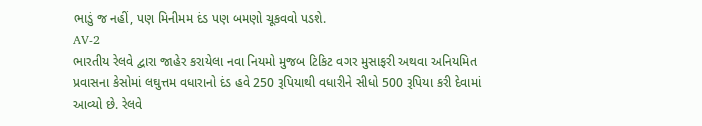ભાડું જ નહીં, પણ મિનીમમ દંડ પણ બમણો ચૂકવવો પડશે.
AV-2
ભારતીય રેલવે દ્વારા જાહેર કરાયેલા નવા નિયમો મુજબ ટિકિટ વગર મુસાફરી અથવા અનિયમિત પ્રવાસના કેસોમાં લઘુત્તમ વધારાનો દંડ હવે 250 રૂપિયાથી વધારીને સીધો 500 રૂપિયા કરી દેવામાં આવ્યો છે. રેલવે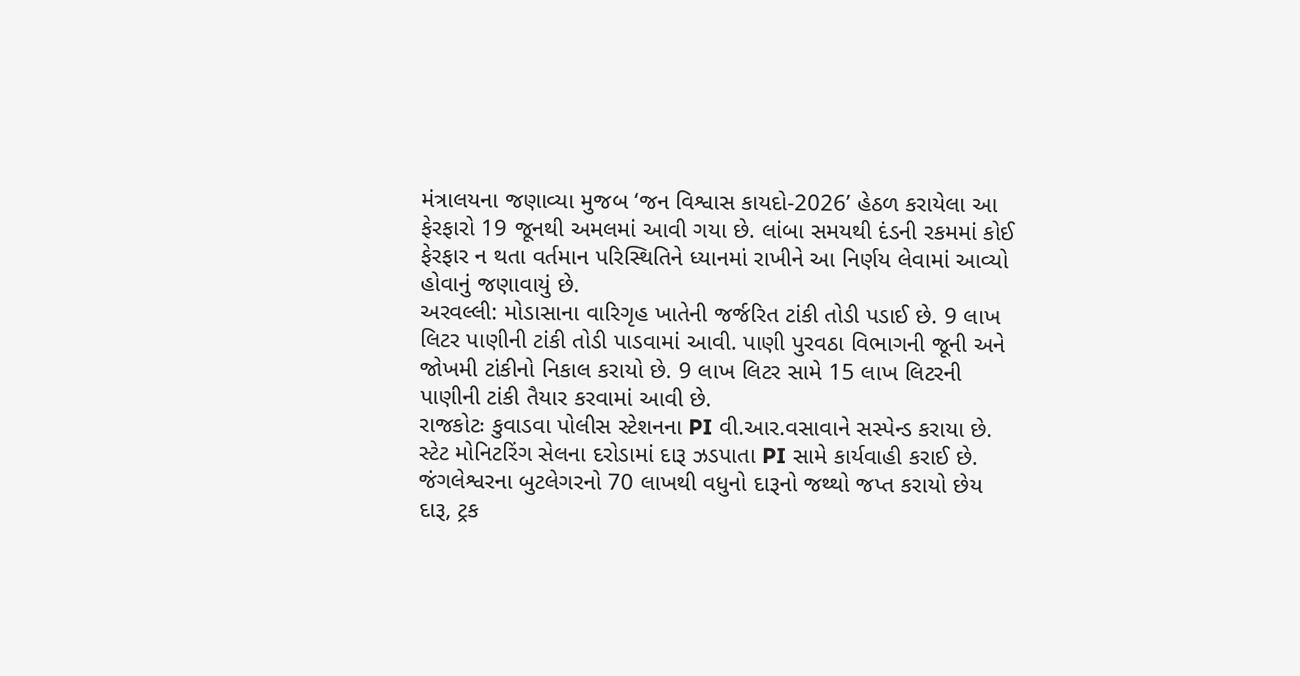મંત્રાલયના જણાવ્યા મુજબ ‘જન વિશ્વાસ કાયદો-2026’ હેઠળ કરાયેલા આ ફેરફારો 19 જૂનથી અમલમાં આવી ગયા છે. લાંબા સમયથી દંડની રકમમાં કોઈ ફેરફાર ન થતા વર્તમાન પરિસ્થિતિને ધ્યાનમાં રાખીને આ નિર્ણય લેવામાં આવ્યો હોવાનું જણાવાયું છે.
અરવલ્લી: મોડાસાના વારિગૃહ ખાતેની જર્જરિત ટાંકી તોડી પડાઈ છે. 9 લાખ લિટર પાણીની ટાંકી તોડી પાડવામાં આવી. પાણી પુરવઠા વિભાગની જૂની અને જોખમી ટાંકીનો નિકાલ કરાયો છે. 9 લાખ લિટર સામે 15 લાખ લિટરની પાણીની ટાંકી તૈયાર કરવામાં આવી છે.
રાજકોટઃ કુવાડવા પોલીસ સ્ટેશનના PI વી.આર.વસાવાને સસ્પેન્ડ કરાયા છે. સ્ટેટ મોનિટરિંગ સેલના દરોડામાં દારૂ ઝડપાતા PI સામે કાર્યવાહી કરાઈ છે.
જંગલેશ્વરના બુટલેગરનો 70 લાખથી વધુનો દારૂનો જથ્થો જપ્ત કરાયો છેય દારૂ, ટ્રક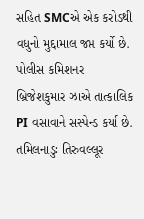સહિત SMCએ એક કરોડથી વધુનો મુદ્દામાલ જપ્ત કર્યો છે. પોલીસ કમિશનર બ્રિજેશકુમાર ઝાએ તાત્કાલિક PI વસાવાને સસ્પેન્ડ કર્યા છે.
તમિલનાડુઃ તિરુવલ્લૂર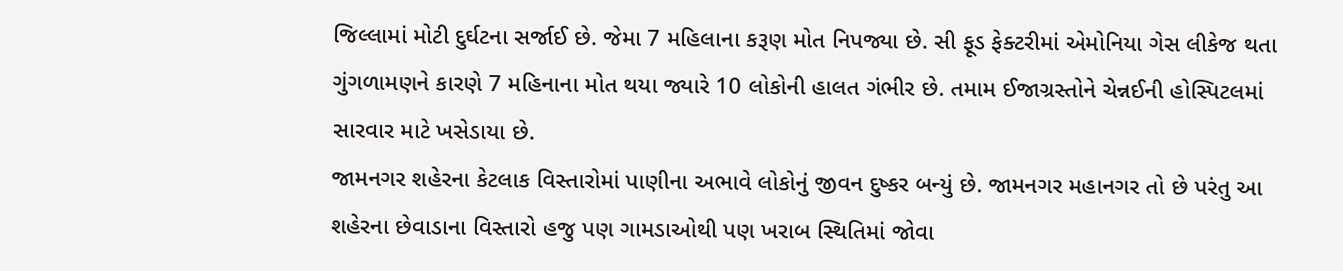જિલ્લામાં મોટી દુર્ઘટના સર્જાઈ છે. જેમા 7 મહિલાના કરૂણ મોત નિપજ્યા છે. સી ફૂડ ફેક્ટરીમાં એમોનિયા ગેસ લીકેજ થતા ગુંગળામણને કારણે 7 મહિનાના મોત થયા જ્યારે 10 લોકોની હાલત ગંભીર છે. તમામ ઈજાગ્રસ્તોને ચેન્નઈની હોસ્પિટલમાં સારવાર માટે ખસેડાયા છે.
જામનગર શહેરના કેટલાક વિસ્તારોમાં પાણીના અભાવે લોકોનું જીવન દુષ્કર બન્યું છે. જામનગર મહાનગર તો છે પરંતુ આ શહેરના છેવાડાના વિસ્તારો હજુ પણ ગામડાઓથી પણ ખરાબ સ્થિતિમાં જોવા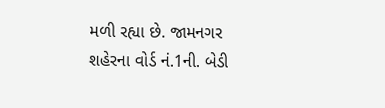મળી રહ્યા છે. જામનગર શહેરના વોર્ડ નં.1ની. બેડી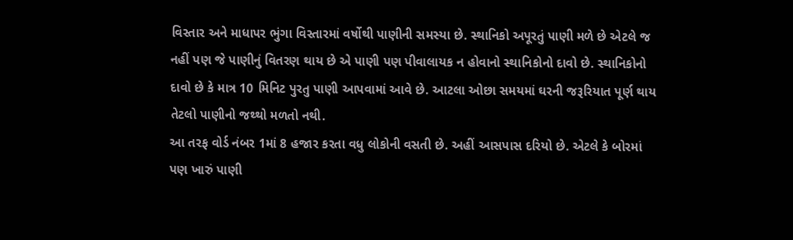વિસ્તાર અને માધાપર ભુંગા વિસ્તારમાં વર્ષોથી પાણીની સમસ્યા છે. સ્થાનિકો અપૂરતું પાણી મળે છે એટલે જ નહીં પણ જે પાણીનું વિતરણ થાય છે એ પાણી પણ પીવાલાયક ન હોવાનો સ્થાનિકોનો દાવો છે. સ્થાનિકોનો દાવો છે કે માત્ર 10 મિનિટ પુરતુ પાણી આપવામાં આવે છે. આટલા ઓછા સમયમાં ઘરની જરૂરિયાત પૂર્ણ થાય તેટલો પાણીનો જથ્થો મળતો નથી.
આ તરફ વોર્ડ નંબર 1માં 8 હજાર કરતા વધુ લોકોની વસતી છે. અહીં આસપાસ દરિયો છે. એટલે કે બોરમાં પણ ખારું પાણી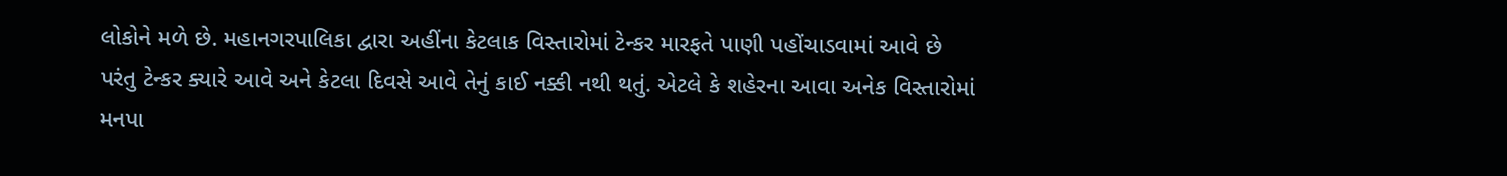લોકોને મળે છે. મહાનગરપાલિકા દ્વારા અહીંના કેટલાક વિસ્તારોમાં ટેન્કર મારફતે પાણી પહોંચાડવામાં આવે છે પરંતુ ટેન્કર ક્યારે આવે અને કેટલા દિવસે આવે તેનું કાઈ નક્કી નથી થતું. એટલે કે શહેરના આવા અનેક વિસ્તારોમાં મનપા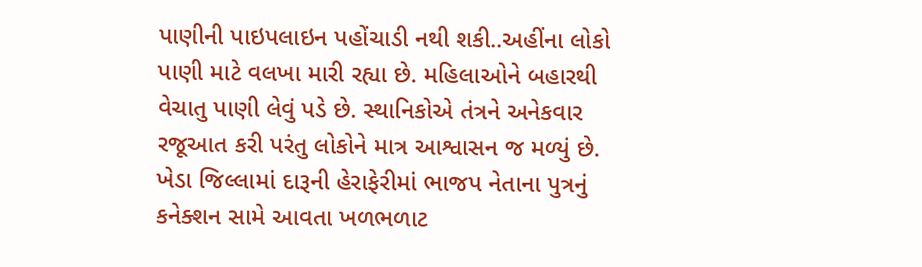પાણીની પાઇપલાઇન પહોંચાડી નથી શકી..અહીંના લોકો પાણી માટે વલખા મારી રહ્યા છે. મહિલાઓને બહારથી વેચાતુ પાણી લેવું પડે છે. સ્થાનિકોએ તંત્રને અનેકવાર રજૂઆત કરી પરંતુ લોકોને માત્ર આશ્વાસન જ મળ્યું છે.
ખેડા જિલ્લામાં દારૂની હેરાફેરીમાં ભાજપ નેતાના પુત્રનું કનેક્શન સામે આવતા ખળભળાટ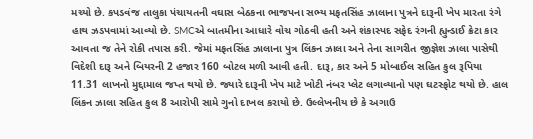મચ્યો છે. કપડવંજ તાલુકા પંચાયતની વઘાસ બેઠકના ભાજપના સભ્ય મફતસિંહ ઝાલાના પુત્રને દારૂની ખેપ મારતા રંગે હાથ ઝડપવામાં આવ્યો છે. SMCએ બાતમીના આધારે વોચ ગોઠવી હતી અને શંકાસ્પદ સફેદ રંગની હ્યુન્ડાઈ ક્રેટા કાર આવતા જ તેને રોકી તપાસ કરી. જેમાં મફતસિંહ ઝાલાના પુત્ર લિંકન ઝાલા અને તેના સાગરીત જીજ્ઞેશ ઝાલા પાસેથી વિદેશી દારૂ અને બિયરની 2 હજાર 160 બોટલ મળી આવી હતી. દારૂ, કાર અને 5 મોબાઈલ સહિત કુલ રૂપિયા 11.31 લાખનો મુદ્દામાલ જપ્ત થયો છે. જ્યારે દારૂની ખેપ માટે ખોટી નંબર પ્લેટ લગાવ્યાનો પણ ઘટસ્ફોટ થયો છે. હાલ લિંકન ઝાલા સહિત કુલ 8 આરોપી સામે ગુનો દાખલ કરાયો છે. ઉલ્લેખનીય છે કે અગાઉ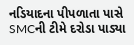નડિયાદના પીપળાતા પાસે SMCની ટીમે દરોડા પાડ્યા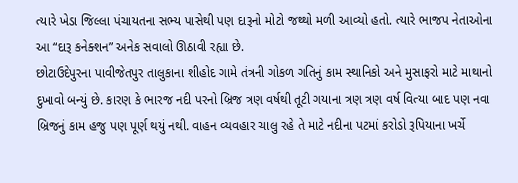ત્યારે ખેડા જિલ્લા પંચાયતના સભ્ય પાસેથી પણ દારૂનો મોટો જથ્થો મળી આવ્યો હતો. ત્યારે ભાજપ નેતાઓના આ “દારૂ કનેક્શન” અનેક સવાલો ઊઠાવી રહ્યા છે.
છોટાઉદેપુરના પાવીજેતપુર તાલુકાના શીહોદ ગામે તંત્રની ગોકળ ગતિનું કામ સ્થાનિકો અને મુસાફરો માટે માથાનો દુખાવો બન્યું છે. કારણ કે ભારજ નદી પરનો બ્રિજ ત્રણ વર્ષથી તૂટી ગયાના ત્રણ ત્રણ વર્ષ વિત્યા બાદ પણ નવા બ્રિજનું કામ હજુ પણ પૂર્ણ થયું નથી. વાહન વ્યવહાર ચાલુ રહે તે માટે નદીના પટમાં કરોડો રૂપિયાના ખર્ચે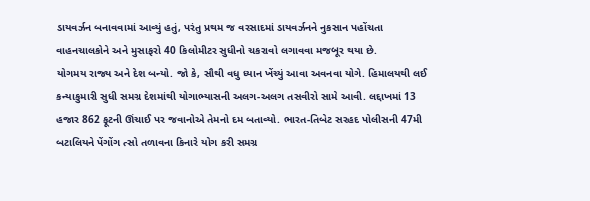ડાયવર્ઝન બનાવવામાં આવ્યું હતું, પરંતુ પ્રથમ જ વરસાદમાં ડાયવર્ઝનને નુકસાન પહોંચતા વાહનચાલકોને અને મુસાફરો 40 કિલોમીટર સુધીનો ચકરાવો લગાવવા મજબૂર થયા છે.
યોગમય રાજ્ય અને દેશ બન્યો. જો કે, સૌથી વધુ ધ્યાન ખેંચ્યું આવા અવનવા યોગે. હિમાલયથી લઈ કન્યાકુમારી સુધી સમગ્ર દેશમાંથી યોગાભ્યાસની અલગ-અલગ તસવીરો સામે આવી. લદ્દાખમાં 13 હજાર 862 ફૂટની ઊંચાઈ પર જવાનોએ તેમનો દમ બતાવ્યો. ભારત-તિબેટ સરહદ પોલીસની 47મી બટાલિયને પેંગોંગ ત્સો તળાવના કિનારે યોગ કરી સમગ્ર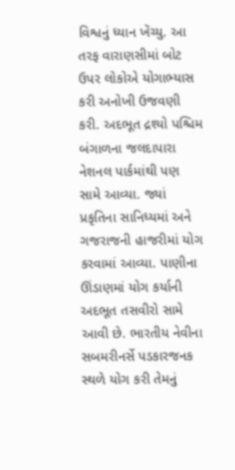વિશ્વનું ધ્યાન ખેંચ્યુ. આ તરફ વારાણસીમાં બોટ ઉપર લોકોએ યોગાભ્યાસ કરી અનોખી ઉજવણી કરી. અદભૂત દ્રશ્યો પશ્ચિમ બંગાળના જલદાપારા નેશનલ પાર્કમાંથી પણ સામે આવ્યા. જ્યાં પ્રકૃતિના સાનિધ્યમાં અને ગજરાજની હાજરીમાં યોગ કરવામાં આવ્યા. પાણીના ઊંડાણમાં યોગ કર્યાની અદભૂત તસવીરો સામે આવી છે. ભારતીય નેવીના સબમરીનર્સે પડકારજનક સ્થળે યોગ કરી તેમનું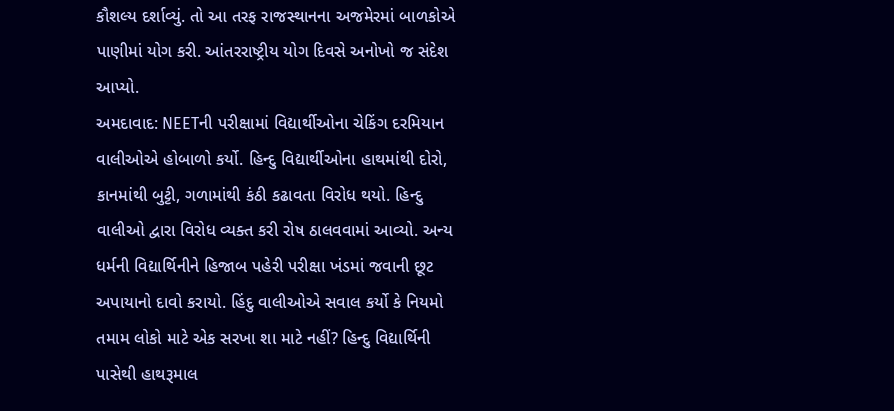કૌશલ્ય દર્શાવ્યું. તો આ તરફ રાજસ્થાનના અજમેરમાં બાળકોએ પાણીમાં યોગ કરી. આંતરરાષ્ટ્રીય યોગ દિવસે અનોખો જ સંદેશ આપ્યો.
અમદાવાદ: NEETની પરીક્ષામાં વિદ્યાર્થીઓના ચેકિંગ દરમિયાન વાલીઓએ હોબાળો કર્યો. હિન્દુ વિદ્યાર્થીઓના હાથમાંથી દોરો, કાનમાંથી બુટ્ટી, ગળામાંથી કંઠી કઢાવતા વિરોધ થયો. હિન્દુ વાલીઓ દ્વારા વિરોધ વ્યક્ત કરી રોષ ઠાલવવામાં આવ્યો. અન્ય ધર્મની વિદ્યાર્થિનીને હિજાબ પહેરી પરીક્ષા ખંડમાં જવાની છૂટ અપાયાનો દાવો કરાયો. હિંદુ વાલીઓએ સવાલ કર્યો કે નિયમો તમામ લોકો માટે એક સરખા શા માટે નહીં? હિન્દુ વિદ્યાર્થિની પાસેથી હાથરૂમાલ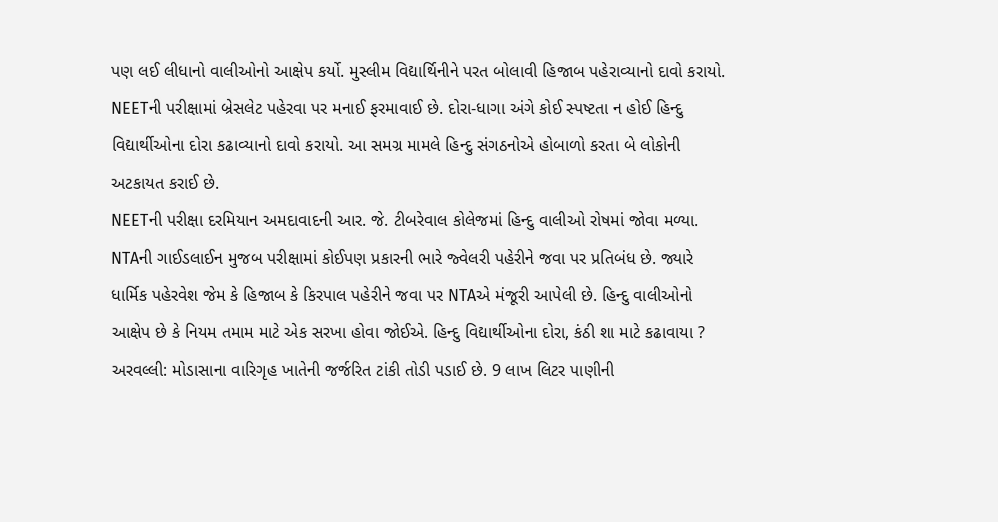પણ લઈ લીધાનો વાલીઓનો આક્ષેપ કર્યો. મુસ્લીમ વિદ્યાર્થિનીને પરત બોલાવી હિજાબ પહેરાવ્યાનો દાવો કરાયો. NEETની પરીક્ષામાં બ્રેસલેટ પહેરવા પર મનાઈ ફરમાવાઈ છે. દોરા-ધાગા અંગે કોઈ સ્પષ્ટતા ન હોઈ હિન્દુ વિદ્યાર્થીઓના દોરા કઢાવ્યાનો દાવો કરાયો. આ સમગ્ર મામલે હિન્દુ સંગઠનોએ હોબાળો કરતા બે લોકોની અટકાયત કરાઈ છે.
NEETની પરીક્ષા દરમિયાન અમદાવાદની આર. જે. ટીબરેવાલ કોલેજમાં હિન્દુ વાલીઓ રોષમાં જોવા મળ્યા. NTAની ગાઈડલાઈન મુજબ પરીક્ષામાં કોઈપણ પ્રકારની ભારે જ્વેલરી પહેરીને જવા પર પ્રતિબંધ છે. જ્યારે ધાર્મિક પહેરવેશ જેમ કે હિજાબ કે કિરપાલ પહેરીને જવા પર NTAએ મંજૂરી આપેલી છે. હિન્દુ વાલીઓનો આક્ષેપ છે કે નિયમ તમામ માટે એક સરખા હોવા જોઈએ. હિન્દુ વિદ્યાર્થીઓના દોરા, કંઠી શા માટે કઢાવાયા ?
અરવલ્લી: મોડાસાના વારિગૃહ ખાતેની જર્જરિત ટાંકી તોડી પડાઈ છે. 9 લાખ લિટર પાણીની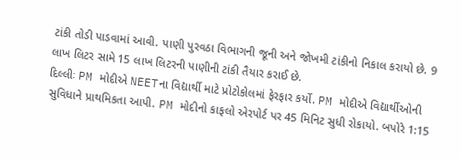ટાંકી તોડી પાડવામાં આવી. પાણી પુરવઠા વિભાગની જૂની અને જોખમી ટાંકીનો નિકાલ કરાયો છે. 9 લાખ લિટર સામે 15 લાખ લિટરની પાણીની ટાંકી તૈયાર કરાઈ છે.
દિલ્લીઃ PM મોદીએ NEETના વિદ્યાર્થી માટે પ્રોટોકોલમાં ફેરફાર કર્યો. PM મોદીએ વિદ્યાર્થીઓની સુવિધાને પ્રાથમિકતા આપી. PM મોદીનો કાફલો એરપોર્ટ પર 45 મિનિટ સુધી રોકાયો. બપોરે 1:15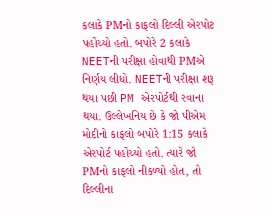કલાકે PMનો કાફલો દિલ્લી એરપોટ પહોંચ્યો હતો. બપોરે 2 કલાકે NEETની પરીક્ષા હોવાથી PMએ નિર્ણય લીધો. NEETની પરીક્ષા શરૂ થયા પછી PM એરપોર્ટથી રવાના થયા. ઉલ્લેખનિય છે કે જો પીએમ મોદીનો કાફલો બપોરે 1:15 કલાકે એરપોર્ટ પહોંચ્યો હતો. ત્યારે જો PMનો કાફલો નીકળ્યો હોત, તો દિલ્લીના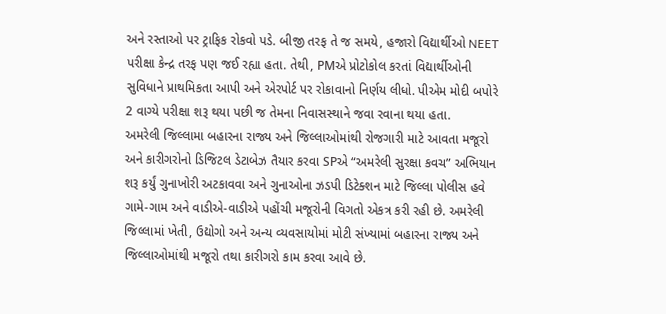અને રસ્તાઓ પર ટ્રાફિક રોકવો પડે. બીજી તરફ તે જ સમયે, હજારો વિદ્યાર્થીઓ NEET પરીક્ષા કેન્દ્ર તરફ પણ જઈ રહ્યા હતા. તેથી, PMએ પ્રોટોકોલ કરતાં વિદ્યાર્થીઓની સુવિધાને પ્રાથમિકતા આપી અને એરપોર્ટ પર રોકાવાનો નિર્ણય લીધો. પીએમ મોદી બપોરે 2 વાગ્યે પરીક્ષા શરૂ થયા પછી જ તેમના નિવાસસ્થાને જવા રવાના થયા હતા.
અમરેલી જિલ્લામા બહારના રાજ્ય અને જિલ્લાઓમાંથી રોજગારી માટે આવતા મજૂરો અને કારીગરોનો ડિજિટલ ડેટાબેઝ તૈયાર કરવા SPએ “અમરેલી સુરક્ષા કવચ” અભિયાન શરૂ કર્યું ગુનાખોરી અટકાવવા અને ગુનાઓના ઝડપી ડિટેક્શન માટે જિલ્લા પોલીસ હવે ગામે-ગામ અને વાડીએ-વાડીએ પહોંચી મજૂરોની વિગતો એકત્ર કરી રહી છે. અમરેલી જિલ્લામાં ખેતી, ઉદ્યોગો અને અન્ય વ્યવસાયોમાં મોટી સંખ્યામાં બહારના રાજ્ય અને જિલ્લાઓમાંથી મજૂરો તથા કારીગરો કામ કરવા આવે છે.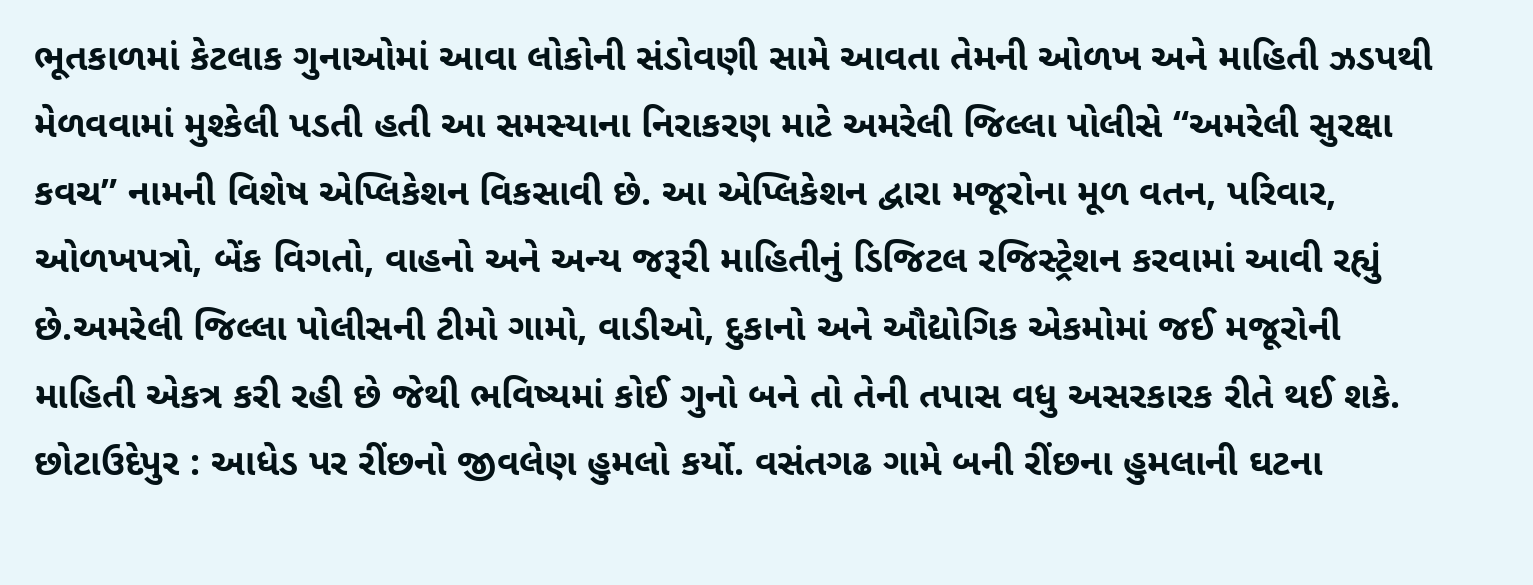ભૂતકાળમાં કેટલાક ગુનાઓમાં આવા લોકોની સંડોવણી સામે આવતા તેમની ઓળખ અને માહિતી ઝડપથી મેળવવામાં મુશ્કેલી પડતી હતી આ સમસ્યાના નિરાકરણ માટે અમરેલી જિલ્લા પોલીસે “અમરેલી સુરક્ષા કવચ” નામની વિશેષ એપ્લિકેશન વિકસાવી છે. આ એપ્લિકેશન દ્વારા મજૂરોના મૂળ વતન, પરિવાર, ઓળખપત્રો, બેંક વિગતો, વાહનો અને અન્ય જરૂરી માહિતીનું ડિજિટલ રજિસ્ટ્રેશન કરવામાં આવી રહ્યું છે.અમરેલી જિલ્લા પોલીસની ટીમો ગામો, વાડીઓ, દુકાનો અને ઔદ્યોગિક એકમોમાં જઈ મજૂરોની માહિતી એકત્ર કરી રહી છે જેથી ભવિષ્યમાં કોઈ ગુનો બને તો તેની તપાસ વધુ અસરકારક રીતે થઈ શકે.
છોટાઉદેપુર : આધેડ પર રીંછનો જીવલેણ હુમલો કર્યો. વસંતગઢ ગામે બની રીંછના હુમલાની ઘટના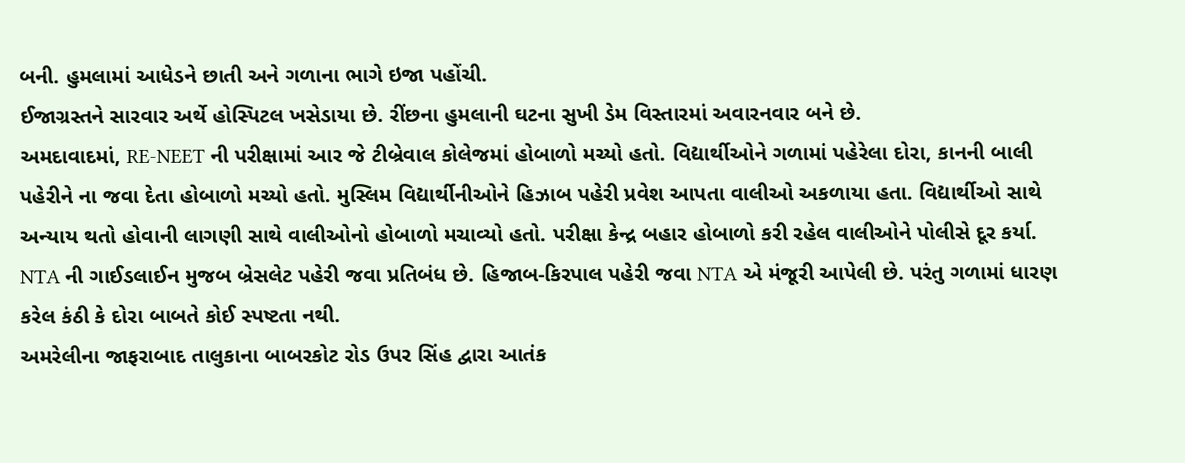બની. હુમલામાં આધેડને છાતી અને ગળાના ભાગે ઇજા પહોંચી.
ઈજાગ્રસ્તને સારવાર અર્થે હોસ્પિટલ ખસેડાયા છે. રીંછના હુમલાની ઘટના સુખી ડેમ વિસ્તારમાં અવારનવાર બને છે.
અમદાવાદમાં, RE-NEET ની પરીક્ષામાં આર જે ટીબ્રેવાલ કોલેજમાં હોબાળો મચ્યો હતો. વિદ્યાર્થીઓને ગળામાં પહેરેલા દોરા, કાનની બાલી પહેરીને ના જવા દેતા હોબાળો મચ્યો હતો. મુસ્લિમ વિદ્યાર્થીનીઓને હિઝાબ પહેરી પ્રવેશ આપતા વાલીઓ અકળાયા હતા. વિદ્યાર્થીઓ સાથે અન્યાય થતો હોવાની લાગણી સાથે વાલીઓનો હોબાળો મચાવ્યો હતો. પરીક્ષા કેન્દ્ર બહાર હોબાળો કરી રહેલ વાલીઓને પોલીસે દૂર કર્યા. NTA ની ગાઈડલાઈન મુજબ બ્રેસલેટ પહેરી જવા પ્રતિબંધ છે. હિજાબ-કિરપાલ પહેરી જવા NTA એ મંજૂરી આપેલી છે. પરંતુ ગળામાં ધારણ કરેલ કંઠી કે દોરા બાબતે કોઈ સ્પષ્ટતા નથી.
અમરેલીના જાફરાબાદ તાલુકાના બાબરકોટ રોડ ઉપર સિંહ દ્વારા આતંક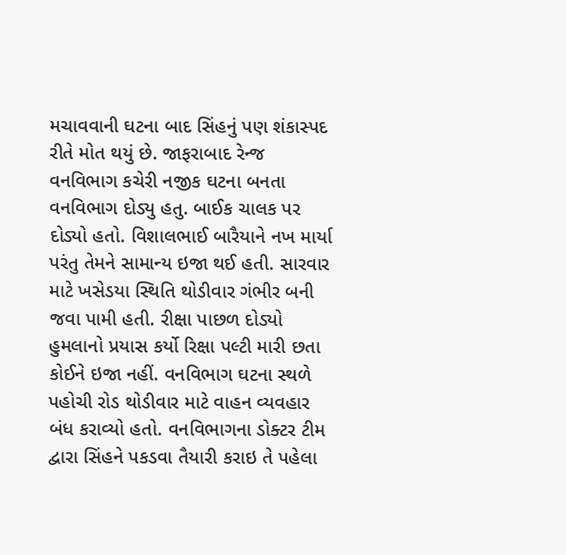મચાવવાની ઘટના બાદ સિંહનું પણ શંકાસ્પદ રીતે મોત થયું છે. જાફરાબાદ રેન્જ વનવિભાગ કચેરી નજીક ઘટના બનતા વનવિભાગ દોડ્યુ હતુ. બાઈક ચાલક પર દોડ્યો હતો. વિશાલભાઈ બારૈયાને નખ માર્યા પરંતુ તેમને સામાન્ય ઇજા થઈ હતી. સારવાર માટે ખસેડયા સ્થિતિ થોડીવાર ગંભીર બની જવા પામી હતી. રીક્ષા પાછળ દોડ્યો હુમલાનો પ્રયાસ કર્યો રિક્ષા પલ્ટી મારી છતા કોઈને ઇજા નહીં. વનવિભાગ ઘટના સ્થળે પહોચી રોડ થોડીવાર માટે વાહન વ્યવહાર બંધ કરાવ્યો હતો. વનવિભાગના ડોક્ટર ટીમ દ્વારા સિંહને પકડવા તૈયારી કરાઇ તે પહેલા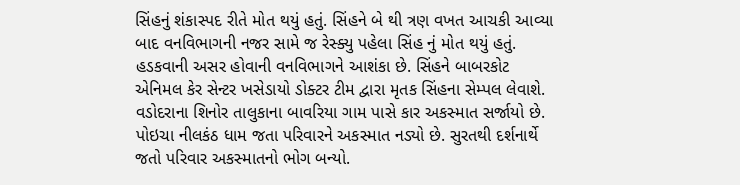સિંહનું શંકાસ્પદ રીતે મોત થયું હતું. સિંહને બે થી ત્રણ વખત આચકી આવ્યા બાદ વનવિભાગની નજર સામે જ રેસ્ક્યુ પહેલા સિંહ નું મોત થયું હતું. હડકવાની અસર હોવાની વનવિભાગને આશંકા છે. સિંહને બાબરકોટ એનિમલ કેર સેન્ટર ખસેડાયો ડોક્ટર ટીમ દ્વારા મૃતક સિંહના સેમ્પલ લેવાશે.
વડોદરાના શિનોર તાલુકાના બાવરિયા ગામ પાસે કાર અકસ્માત સર્જાયો છે. પોઇચા નીલકંઠ ધામ જતા પરિવારને અકસ્માત નડ્યો છે. સુરતથી દર્શનાર્થે જતો પરિવાર અકસ્માતનો ભોગ બન્યો.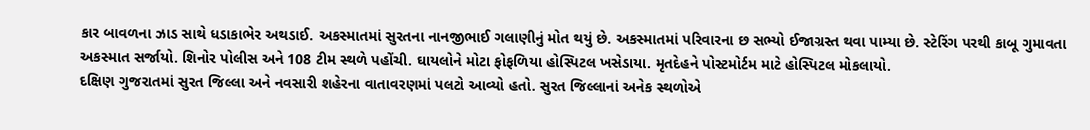કાર બાવળના ઝાડ સાથે ધડાકાભેર અથડાઈ. અકસ્માતમાં સુરતના નાનજીભાઈ ગલાણીનું મોત થયું છે. અકસ્માતમાં પરિવારના છ સભ્યો ઈજાગ્રસ્ત થવા પામ્યા છે. સ્ટેરિંગ પરથી કાબૂ ગુમાવતા અકસ્માત સર્જાયો. શિનોર પોલીસ અને 108 ટીમ સ્થળે પહોંચી. ઘાયલોને મોટા ફોફળિયા હોસ્પિટલ ખસેડાયા. મૃતદેહને પોસ્ટમોર્ટમ માટે હોસ્પિટલ મોકલાયો.
દક્ષિણ ગુજરાતમાં સુરત જિલ્લા અને નવસારી શહેરના વાતાવરણમાં પલટો આવ્યો હતો. સુરત જિલ્લાનાં અનેક સ્થળોએ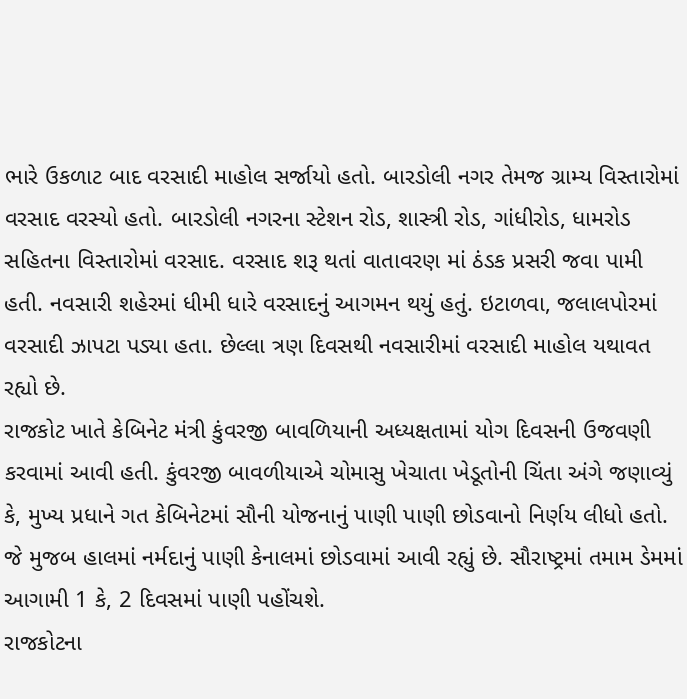ભારે ઉકળાટ બાદ વરસાદી માહોલ સર્જાયો હતો. બારડોલી નગર તેમજ ગ્રામ્ય વિસ્તારોમાં વરસાદ વરસ્યો હતો. બારડોલી નગરના સ્ટેશન રોડ, શાસ્ત્રી રોડ, ગાંધીરોડ, ધામરોડ સહિતના વિસ્તારોમાં વરસાદ. વરસાદ શરૂ થતાં વાતાવરણ માં ઠંડક પ્રસરી જવા પામી હતી. નવસારી શહેરમાં ધીમી ધારે વરસાદનું આગમન થયું હતું. ઇટાળવા, જલાલપોરમાં વરસાદી ઝાપટા પડ્યા હતા. છેલ્લા ત્રણ દિવસથી નવસારીમાં વરસાદી માહોલ યથાવત રહ્યો છે.
રાજકોટ ખાતે કેબિનેટ મંત્રી કુંવરજી બાવળિયાની અધ્યક્ષતામાં યોગ દિવસની ઉજવણી કરવામાં આવી હતી. કુંવરજી બાવળીયાએ ચોમાસુ ખેચાતા ખેડૂતોની ચિંતા અંગે જણાવ્યું કે, મુખ્ય પ્રધાને ગત કેબિનેટમાં સૌની યોજનાનું પાણી પાણી છોડવાનો નિર્ણય લીધો હતો. જે મુજબ હાલમાં નર્મદાનું પાણી કેનાલમાં છોડવામાં આવી રહ્યું છે. સૌરાષ્ટ્રમાં તમામ ડેમમાં આગામી 1 કે, 2 દિવસમાં પાણી પહોંચશે.
રાજકોટના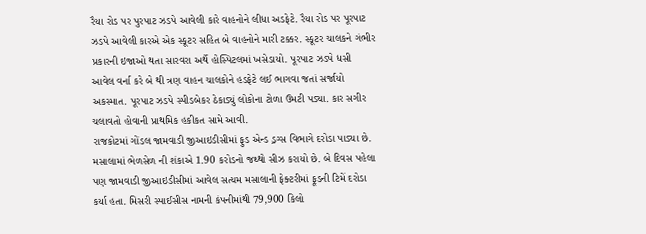રૈયા રોડ પર પુરપાટ ઝડપે આવેલી કારે વાહનોને લીધા અડફેટે. રૈયા રોડ પર પૂરપાટ ઝડપે આવેલી કારએ એક સ્કૂટર સહિત બે વાહનોને મારી ટક્કર. સ્કૂટર ચાલકને ગંભીર પ્રકારની ઇજાઓ થતા સારવરા અર્થે હોસ્પિટલમાં ખસેડાયો. પૂરપાટ ઝડપે ધસી આવેલ વર્ના કરે બે થી ત્રણ વાહન ચાલકોને હડફેટે લઈ ભાગવા જતાં સર્જાયો અકસ્માત. પૂરપાટ ઝડપે સ્પીડબેકર ઠેકાડ્યું લોકોના ટોળા ઉમટી પડ્યા. કાર સગીર ચલાવતો હોવાની પ્રાથમિક હકીકત સામે આવી.
રાજકોટમાં ગોંડલ જામવાડી જીઆઇડીસીમાં ફુડ એન્ડ ડ્રગ્સ વિભાગે દરોડા પાડ્યા છે. મસાલામાં ભેળસેળ ની શંકાએ 1.90 કરોડનો જથ્થો સીઝ કરાયો છે. બે દિવસ પહેલા પણ જામવાડી જીઆઇડીસીમાં આવેલ સત્યમ મસાલાની ફેક્ટરીમાં ફૂડની ટિમેં દરોડા કર્યા હતા. મિસરી સ્પાઈસીસ નામની કંપનીમાંથી 79,900 કિલો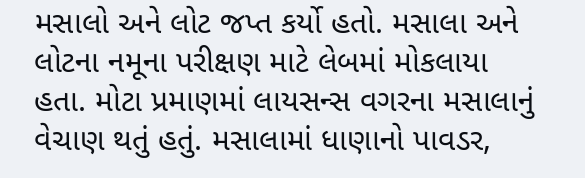મસાલો અને લોટ જપ્ત કર્યો હતો. મસાલા અને લોટના નમૂના પરીક્ષણ માટે લેબમાં મોકલાયા હતા. મોટા પ્રમાણમાં લાયસન્સ વગરના મસાલાનું વેચાણ થતું હતું. મસાલામાં ધાણાનો પાવડર,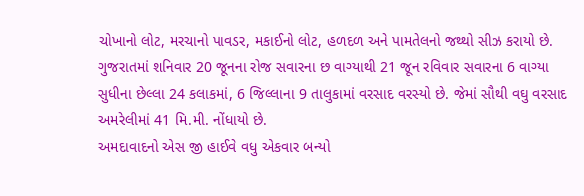ચોખાનો લોટ, મરચાનો પાવડર, મકાઈનો લોટ, હળદળ અને પામતેલનો જથ્થો સીઝ કરાયો છે.
ગુજરાતમાં શનિવાર 20 જૂનના રોજ સવારના છ વાગ્યાથી 21 જૂન રવિવાર સવારના 6 વાગ્યા સુધીના છેલ્લા 24 કલાકમાં, 6 જિલ્લાના 9 તાલુકામાં વરસાદ વરસ્યો છે. જેમાં સૌથી વઘુ વરસાદ અમરેલીમાં 41 મિ.મી. નોંધાયો છે.
અમદાવાદનો એસ જી હાઈવે વધુ એકવાર બન્યો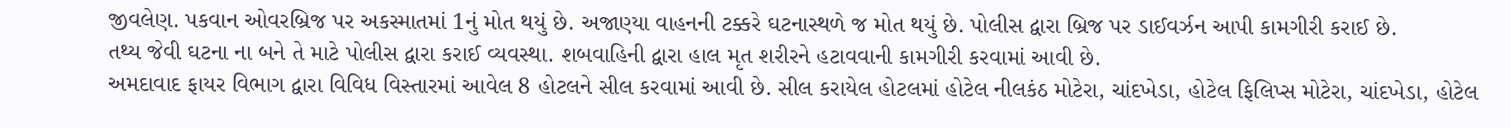જીવલેણ. પકવાન ઓવરબ્રિજ પર અકસ્માતમાં 1નું મોત થયું છે. અજાણ્યા વાહનની ટક્કરે ઘટનાસ્થળે જ મોત થયું છે. પોલીસ દ્વારા બ્રિજ પર ડાઈવર્ઝન આપી કામગીરી કરાઈ છે.
તથ્ય જેવી ઘટના ના બને તે માટે પોલીસ દ્વારા કરાઈ વ્યવસ્થા. શબવાહિની દ્વારા હાલ મૃત શરીરને હટાવવાની કામગીરી કરવામાં આવી છે.
અમદાવાદ ફાયર વિભાગ દ્વારા વિવિધ વિસ્તારમાં આવેલ 8 હોટલને સીલ કરવામાં આવી છે. સીલ કરાયેલ હોટલમાં હોટેલ નીલકંઠ મોટેરા, ચાંદખેડા, હોટેલ ફિલિપ્સ મોટેરા, ચાંદખેડા, હોટેલ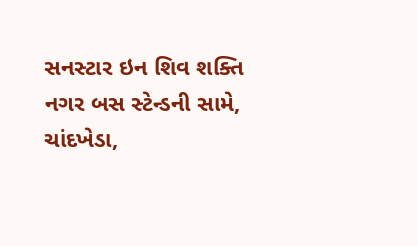સનસ્ટાર ઇન શિવ શક્તિ નગર બસ સ્ટેન્ડની સામે, ચાંદખેડા,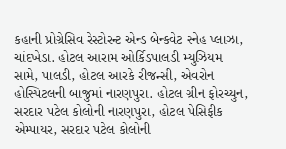કહાની પ્રોગ્રેસિવ રેસ્ટોરન્ટ એન્ડ બેન્કવેટ સ્નેહ પ્લાઝા, ચાંદખેડા. હોટલ આરામ ઓર્કિડપાલડી મ્યુઝિયમ સામે, પાલડી, હોટલ આરકે રીજન્સી, એવરોન હોસ્પિટલની બાજુમાં નારણપુરા. હોટલ ગ્રીન ફોરચ્યુન, સરદાર પટેલ કોલોની નારણપુરા, હોટલ પેસિફીક એમ્પાયર, સરદાર પટેલ કોલોની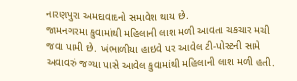નારણપુરા અમદાવાદનો સમાવેશ થાય છે.
જામનગરમા કુવામાંથી મહિલાની લાશ મળી આવતા ચકચાર મચી જવા પામી છે. ખંભાળીયા હાઇવે પર આવેલ ટી-પોસ્ટની સામે અવાવરું જગ્યા પાસે આવેલ કુવામાંથી મહિલાની લાશ મળી હતી.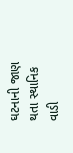ઘટનાની જાણ થતા સ્થાનિક વાડી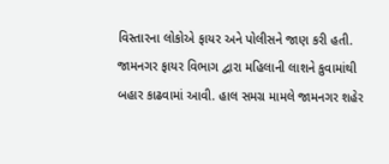વિસ્તારના લોકોએ ફાયર અને પોલીસને જાણ કરી હતી. જામનગર ફાયર વિભાગ દ્વારા મહિલાની લાશને કુવામાંથી બહાર કાઢવામાં આવી. હાલ સમગ્ર મામલે જામનગર શહેર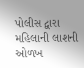પોલીસ દ્વારા મહિલાની લાશની ઓળખ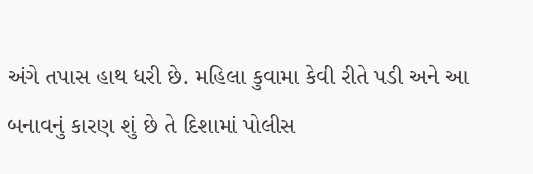અંગે તપાસ હાથ ધરી છે. મહિલા કુવામા કેવી રીતે પડી અને આ બનાવનું કારણ શું છે તે દિશામાં પોલીસ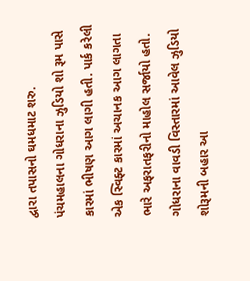દ્વારા તપાસનો ઘમધમાટ શરુ.
પંચમહાલના ગોધરાના ઝુડિયો શો રૂમ પાસે કારમાં ભીષણ આગ લાગી હતી. પાર્ક કરેલી એક સ્વિફ્ટ કારમાં અચાનક આગ લાગતા ભારે અફરાતફરીનો માહોલ સર્જાયો હતો. ગોધરાના વાવડી વિસ્તારમાં આવેલ ઝુડિયો શોરૂમની બહાર આ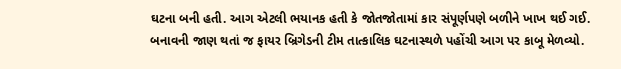ઘટના બની હતી. આગ એટલી ભયાનક હતી કે જોતજોતામાં કાર સંપૂર્ણપણે બળીને ખાખ થઈ ગઈ. બનાવની જાણ થતાં જ ફાયર બ્રિગેડની ટીમ તાત્કાલિક ઘટનાસ્થળે પહોંચી આગ પર કાબૂ મેળવ્યો.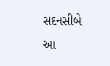સદનસીબે આ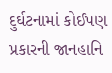દુર્ઘટનામાં કોઈપણ પ્રકારની જાનહાનિ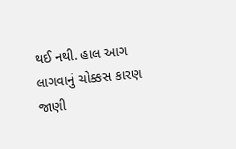થઈ નથી. હાલ આગ લાગવાનું ચોક્કસ કારણ જાણી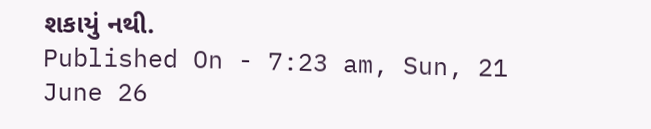શકાયું નથી.
Published On - 7:23 am, Sun, 21 June 26